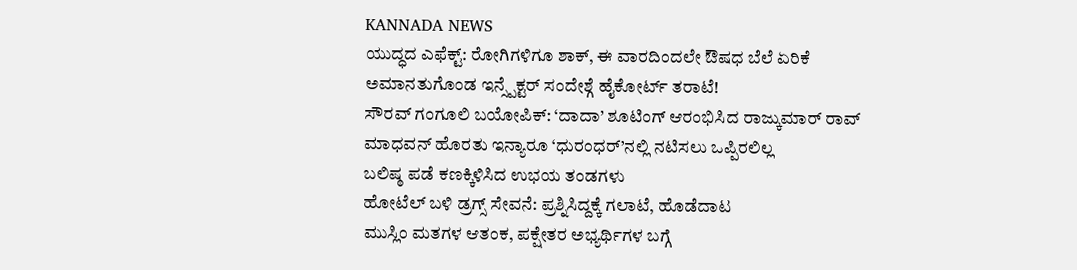KANNADA NEWS
ಯುದ್ಧದ ಎಫೆಕ್ಟ್: ರೋಗಿಗಳಿಗೂ ಶಾಕ್, ಈ ವಾರದಿಂದಲೇ ಔಷಧ ಬೆಲೆ ಏರಿಕೆ
ಅಮಾನತುಗೊಂಡ ಇನ್ಸ್ಪೆಕ್ಟರ್ ಸಂದೇಶ್ಗೆ ಹೈಕೋರ್ಟ್ ತರಾಟೆ!
ಸೌರವ್ ಗಂಗೂಲಿ ಬಯೋಪಿಕ್: ‘ದಾದಾ’ ಶೂಟಿಂಗ್ ಆರಂಭಿಸಿದ ರಾಜ್ಕುಮಾರ್ ರಾವ್
ಮಾಧವನ್ ಹೊರತು ಇನ್ಯಾರೂ ‘ಧುರಂಧರ್’ನಲ್ಲಿ ನಟಿಸಲು ಒಪ್ಪಿರಲಿಲ್ಲ
ಬಲಿಷ್ಠ ಪಡೆ ಕಣಕ್ಕಿಳಿಸಿದ ಉಭಯ ತಂಡಗಳು
ಹೋಟೆಲ್ ಬಳಿ ಡ್ರಗ್ಸ್ ಸೇವನೆ: ಪ್ರಶ್ನಿಸಿದ್ದಕ್ಕೆ ಗಲಾಟೆ, ಹೊಡೆದಾಟ
ಮುಸ್ಲಿಂ ಮತಗಳ ಆತಂಕ, ಪಕ್ಷೇತರ ಅಭ್ಯರ್ಥಿಗಳ ಬಗ್ಗೆ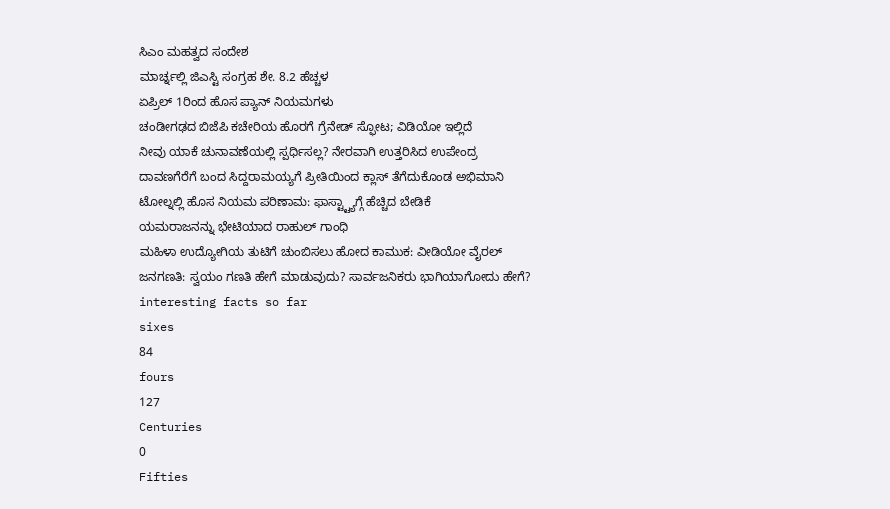ಸಿಎಂ ಮಹತ್ವದ ಸಂದೇಶ
ಮಾರ್ಚ್ನಲ್ಲಿ ಜಿಎಸ್ಟಿ ಸಂಗ್ರಹ ಶೇ. 8.2 ಹೆಚ್ಚಳ
ಏಪ್ರಿಲ್ 1ರಿಂದ ಹೊಸ ಪ್ಯಾನ್ ನಿಯಮಗಳು
ಚಂಡೀಗಢದ ಬಿಜೆಪಿ ಕಚೇರಿಯ ಹೊರಗೆ ಗ್ರೆನೇಡ್ ಸ್ಫೋಟ; ವಿಡಿಯೋ ಇಲ್ಲಿದೆ
ನೀವು ಯಾಕೆ ಚುನಾವಣೆಯಲ್ಲಿ ಸ್ಪರ್ಧಿಸಲ್ಲ? ನೇರವಾಗಿ ಉತ್ತರಿಸಿದ ಉಪೇಂದ್ರ
ದಾವಣಗೆರೆಗೆ ಬಂದ ಸಿದ್ದರಾಮಯ್ಯಗೆ ಪ್ರೀತಿಯಿಂದ ಕ್ಲಾಸ್ ತೆಗೆದುಕೊಂಡ ಅಭಿಮಾನಿ
ಟೋಲ್ನಲ್ಲಿ ಹೊಸ ನಿಯಮ ಪರಿಣಾಮ: ಫಾಸ್ಟ್ಟ್ಯಾಗ್ಗೆ ಹೆಚ್ಚಿದ ಬೇಡಿಕೆ
ಯಮರಾಜನನ್ನು ಭೇಟಿಯಾದ ರಾಹುಲ್ ಗಾಂಧಿ
ಮಹಿಳಾ ಉದ್ಯೋಗಿಯ ತುಟಿಗೆ ಚುಂಬಿಸಲು ಹೋದ ಕಾಮುಕ: ವೀಡಿಯೋ ವೈರಲ್
ಜನಗಣತಿ: ಸ್ವಯಂ ಗಣತಿ ಹೇಗೆ ಮಾಡುವುದು? ಸಾರ್ವಜನಿಕರು ಭಾಗಿಯಾಗೋದು ಹೇಗೆ?
interesting facts so far
sixes
84
fours
127
Centuries
0
Fifties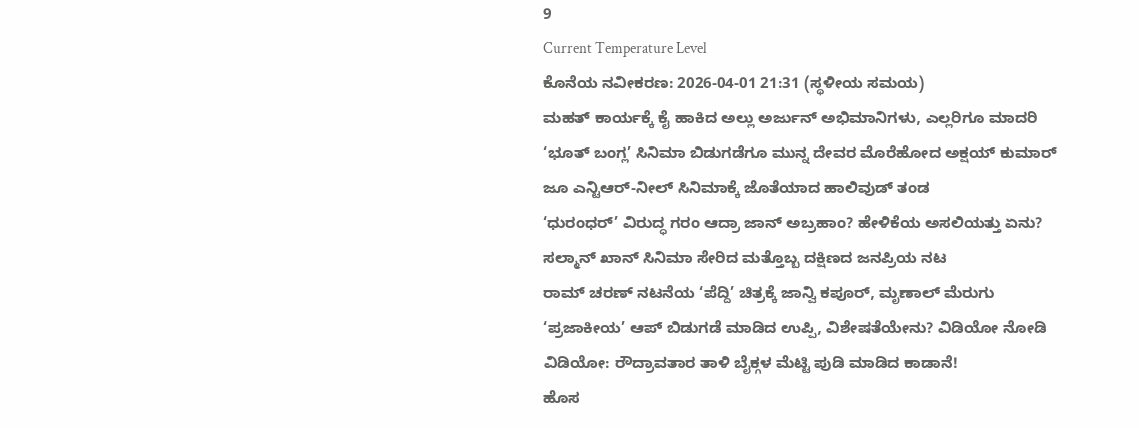9
Current Temperature Level
ಕೊನೆಯ ನವೀಕರಣ: 2026-04-01 21:31 (ಸ್ಥಳೀಯ ಸಮಯ)
ಮಹತ್ ಕಾರ್ಯಕ್ಕೆ ಕೈ ಹಾಕಿದ ಅಲ್ಲು ಅರ್ಜುನ್ ಅಭಿಮಾನಿಗಳು, ಎಲ್ಲರಿಗೂ ಮಾದರಿ
‘ಭೂತ್ ಬಂಗ್ಲ’ ಸಿನಿಮಾ ಬಿಡುಗಡೆಗೂ ಮುನ್ನ ದೇವರ ಮೊರೆಹೋದ ಅಕ್ಷಯ್ ಕುಮಾರ್
ಜೂ ಎನ್ಟಿಆರ್-ನೀಲ್ ಸಿನಿಮಾಕ್ಕೆ ಜೊತೆಯಾದ ಹಾಲಿವುಡ್ ತಂಡ
‘ಧುರಂಧರ್’ ವಿರುದ್ಧ ಗರಂ ಆದ್ರಾ ಜಾನ್ ಅಬ್ರಹಾಂ? ಹೇಳಿಕೆಯ ಅಸಲಿಯತ್ತು ಏನು?
ಸಲ್ಮಾನ್ ಖಾನ್ ಸಿನಿಮಾ ಸೇರಿದ ಮತ್ತೊಬ್ಬ ದಕ್ಷಿಣದ ಜನಪ್ರಿಯ ನಟ
ರಾಮ್ ಚರಣ್ ನಟನೆಯ ‘ಪೆದ್ದಿ’ ಚಿತ್ರಕ್ಕೆ ಜಾನ್ವಿ ಕಪೂರ್, ಮೃಣಾಲ್ ಮೆರುಗು
‘ಪ್ರಜಾಕೀಯ’ ಆಪ್ ಬಿಡುಗಡೆ ಮಾಡಿದ ಉಪ್ಪಿ, ವಿಶೇಷತೆಯೇನು? ವಿಡಿಯೋ ನೋಡಿ
ವಿಡಿಯೋ: ರೌದ್ರಾವತಾರ ತಾಳಿ ಬೈಕ್ಗಳ ಮೆಟ್ಟಿ ಪುಡಿ ಮಾಡಿದ ಕಾಡಾನೆ!
ಹೊಸ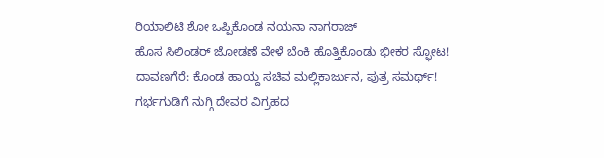ರಿಯಾಲಿಟಿ ಶೋ ಒಪ್ಪಿಕೊಂಡ ನಯನಾ ನಾಗರಾಜ್
ಹೊಸ ಸಿಲಿಂಡರ್ ಜೋಡಣೆ ವೇಳೆ ಬೆಂಕಿ ಹೊತ್ತಿಕೊಂಡು ಭೀಕರ ಸ್ಫೋಟ!
ದಾವಣಗೆರೆ: ಕೊಂಡ ಹಾಯ್ದ ಸಚಿವ ಮಲ್ಲಿಕಾರ್ಜುನ, ಪುತ್ರ ಸಮರ್ಥ್!
ಗರ್ಭಗುಡಿಗೆ ನುಗ್ಗಿ ದೇವರ ವಿಗ್ರಹದ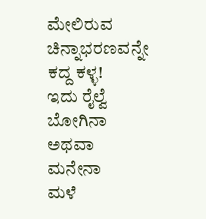ಮೇಲಿರುವ ಚಿನ್ನಾಭರಣವನ್ನೇ ಕದ್ದ ಕಳ್ಳ!
ಇದು ರೈಲ್ವೆ ಬೋಗಿನಾ ಅಥವಾ ಮನೇನಾ
ಮಳೆ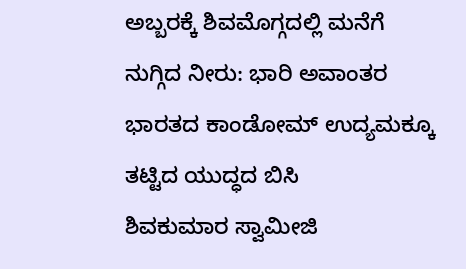ಅಬ್ಬರಕ್ಕೆ ಶಿವಮೊಗ್ಗದಲ್ಲಿ ಮನೆಗೆ ನುಗ್ಗಿದ ನೀರು: ಭಾರಿ ಅವಾಂತರ
ಭಾರತದ ಕಾಂಡೋಮ್ ಉದ್ಯಮಕ್ಕೂ ತಟ್ಟಿದ ಯುದ್ಧದ ಬಿಸಿ
ಶಿವಕುಮಾರ ಸ್ವಾಮೀಜಿ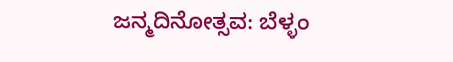ಜನ್ಮದಿನೋತ್ಸವ: ಬೆಳ್ಳಂ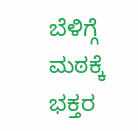ಬೆಳಿಗ್ಗೆ ಮಠಕ್ಕೆ ಭಕ್ತರ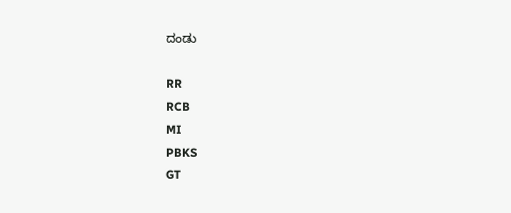ದಂಡು

RR
RCB
MI
PBKS
GT